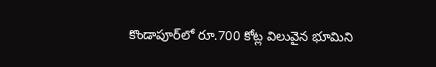కొండాపూర్‌లో రూ.700 కోట్ల విలువైన భూమిని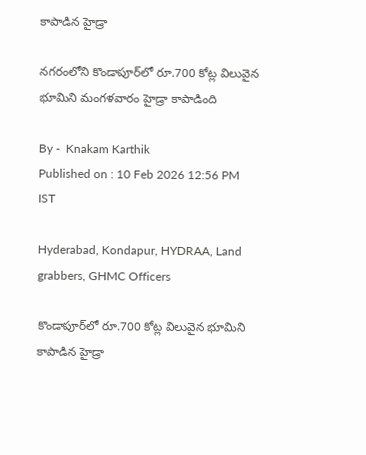కాపాడిన హైడ్రా

నగరంలోని కొండాపూర్‌లో రూ.700 కోట్ల విలువైన భూమిని మంగళవారం హైడ్రా కాపాడింది

By -  Knakam Karthik
Published on : 10 Feb 2026 12:56 PM IST

Hyderabad, Kondapur, HYDRAA, Land grabbers, GHMC Officers

కొండాపూర్‌లో రూ.700 కోట్ల విలువైన భూమిని కాపాడిన హైడ్రా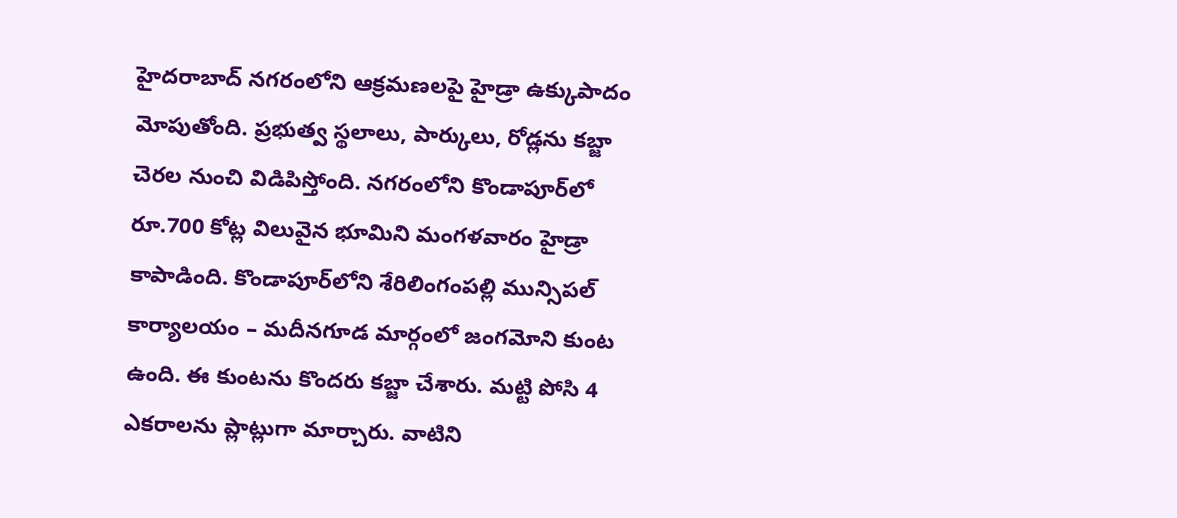హైదరాబాద్ నగరంలోని ఆక్రమణలపై హైడ్రా ఉక్కుపాదం మోపుతోంది. ప్రభుత్వ స్థలాలు, పార్కులు, రోడ్లను కబ్జా చెరల నుంచి విడిపిస్తోంది. నగరంలోని కొండాపూర్‌లో రూ.700 కోట్ల విలువైన భూమిని మంగళవారం హైడ్రా కాపాడింది. కొండాపూర్‌లోని శేరిలింగంపల్లి మున్సిపల్ కార్యాలయం – మదీనగూడ మార్గంలో జంగమోని కుంట ఉంది. ఈ కుంటను కొందరు కబ్జా చేశారు. మట్టి పోసి 4 ఎకరాలను ప్లాట్లుగా మార్చారు. వాటిని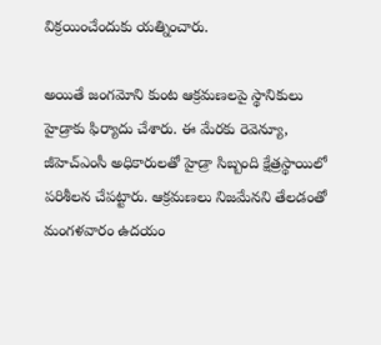విక్రయించేందుకు యత్నించారు.

అయితే జంగమోని కుంట ఆక్రమణలపై స్థానికులు హైడ్రాకు ఫిర్యాదు చేశారు. ఈ మేరకు రెవెన్యూ, జీహెచ్ఎంసీ అధికారులతో హైడ్రా సిబ్బంది క్షేత్రస్థాయిలో పరిశీలన చేపట్టారు. ఆక్రమణలు నిజమేనని తేలడంతో మంగళవారం ఉదయం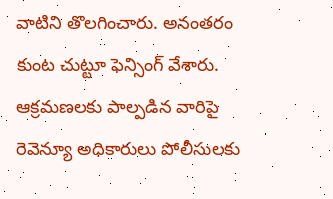వాటిని తొలగించారు. అనంతరం కుంట చుట్టూ ఫెన్సింగ్ వేశారు. ఆక్రమణలకు పాల్పడిన వారిపై రెవెన్యూ అధికారులు పోలీసులకు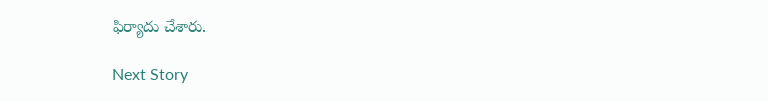ఫిర్యాదు చేశారు.

Next Story